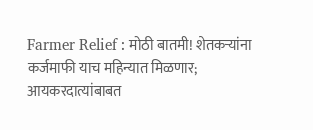Farmer Relief : मोठी बातमी! शेतकऱ्यांना कर्जमाफी याच महिन्यात मिळणार; आयकरदात्यांबाबत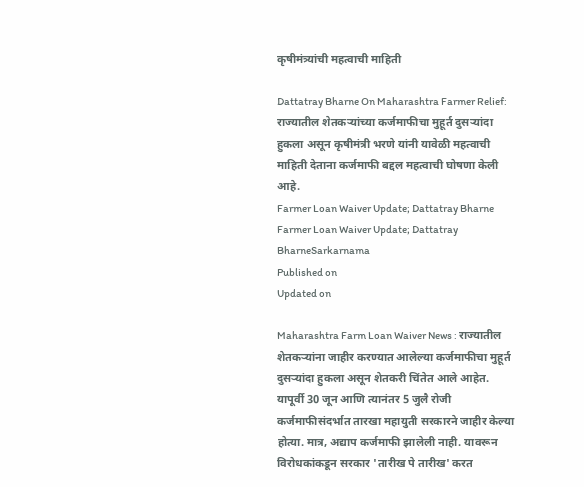कृषीमंत्र्यांची महत्वाची माहिती

Dattatray Bharne On Maharashtra Farmer Relief: राज्यातील शेतकऱ्यांच्या कर्जमाफीचा मुहूर्त दुसऱ्यांदा हुकला असून कृषीमंत्री भरणे यांनी यावेळी महत्वाची माहिती देताना कर्जमाफी बद्दल महत्वाची घोषणा केली आहे.
Farmer Loan Waiver Update; Dattatray Bharne
Farmer Loan Waiver Update; Dattatray BharneSarkarnama
Published on
Updated on

Maharashtra Farm Loan Waiver News : राज्यातील शेतकऱ्यांना जाहीर करण्यात आलेल्या कर्जमाफीचा मुहूर्त दुसऱ्यांदा हुकला असून शेतकरी चिंतेत आले आहेत. यापूर्वी 30 जून आणि त्यानंतर 5 जुलै रोजी कर्जमाफीसंदर्भात तारखा महायुती सरकारने जाहीर केल्या होत्या. मात्र, अद्याप कर्जमाफी झालेली नाही. यावरून विरोधकांकडून सरकार 'तारीख पे तारीख' करत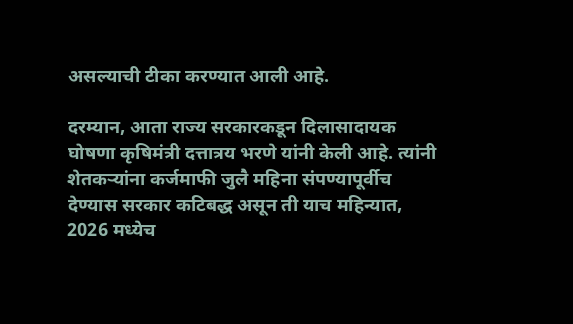असल्याची टीका करण्यात आली आहे.

दरम्यान, आता राज्य सरकारकडून दिलासादायक घोषणा कृषिमंत्री दत्तात्रय भरणे यांनी केली आहे. त्यांनी शेतकऱ्यांना कर्जमाफी जुलै महिना संपण्यापूर्वीच देण्यास सरकार कटिबद्ध असून ती याच महिन्यात, 2026 मध्येच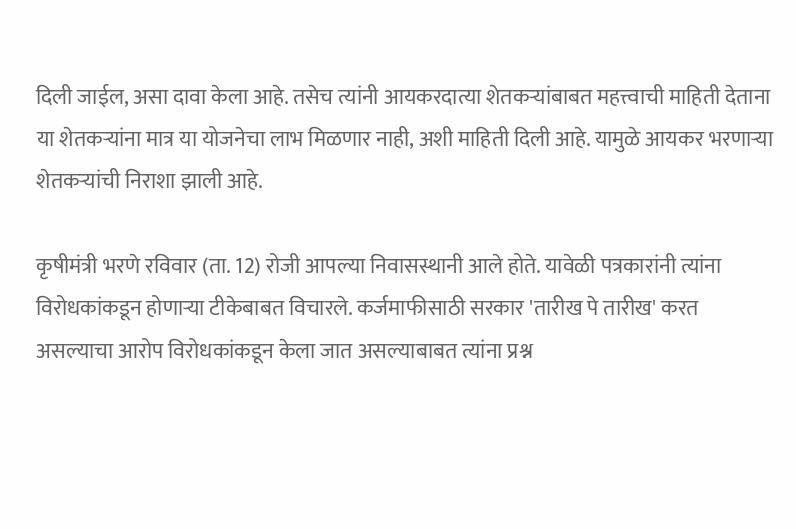दिली जाईल, असा दावा केला आहे. तसेच त्यांनी आयकरदात्या शेतकऱ्यांबाबत महत्त्वाची माहिती देताना या शेतकऱ्यांना मात्र या योजनेचा लाभ मिळणार नाही, अशी माहिती दिली आहे. यामुळे आयकर भरणाऱ्या शेतकऱ्यांची निराशा झाली आहे.

कृषीमंत्री भरणे रविवार (ता. 12) रोजी आपल्या निवासस्थानी आले होते. यावेळी पत्रकारांनी त्यांना विरोधकांकडून होणाऱ्या टीकेबाबत विचारले. कर्जमाफीसाठी सरकार 'तारीख पे तारीख' करत असल्याचा आरोप विरोधकांकडून केला जात असल्याबाबत त्यांना प्रश्न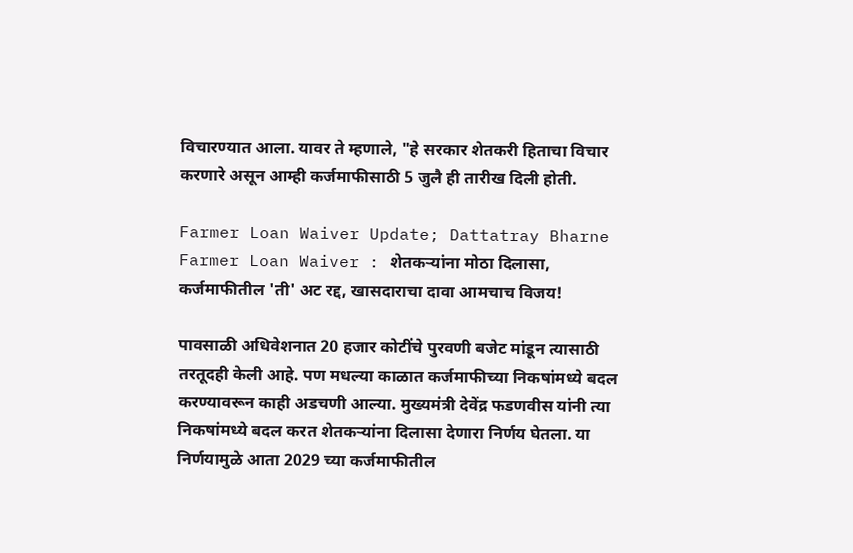विचारण्यात आला. यावर ते म्हणाले, "हे सरकार शेतकरी हिताचा विचार करणारे असून आम्ही कर्जमाफीसाठी 5 जुलै ही तारीख दिली होती.

Farmer Loan Waiver Update; Dattatray Bharne
Farmer Loan Waiver : शेतकऱ्यांना मोठा दिलासा, कर्जमाफीतील 'ती' अट रद्द, खासदाराचा दावा आमचाच विजय!

पावसाळी अधिवेशनात 20 हजार कोटींचे पुरवणी बजेट मांडून त्यासाठी तरतूदही केली आहे. पण मधल्या काळात कर्जमाफीच्या निकषांमध्ये बदल करण्यावरून काही अडचणी आल्या. मुख्यमंत्री देवेंद्र फडणवीस यांनी त्या निकषांमध्ये बदल करत शेतकऱ्यांना दिलासा देणारा निर्णय घेतला. या निर्णयामुळे आता 2029 च्या कर्जमाफीतील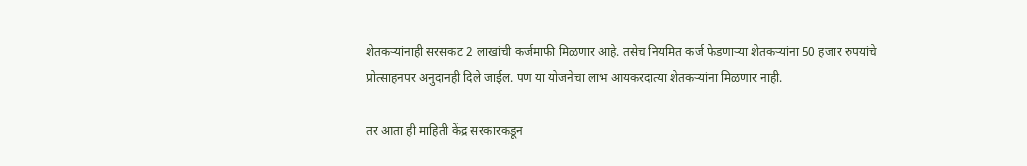शेतकऱ्यांनाही सरसकट 2 लाखांची कर्जमाफी मिळणार आहे. तसेच नियमित कर्ज फेडणाऱ्या शेतकऱ्यांना 50 हजार रुपयांचे प्रोत्साहनपर अनुदानही दिले जाईल. पण या योजनेचा लाभ आयकरदात्या शेतकऱ्यांना मिळणार नाही.

तर आता ही माहिती केंद्र सरकारकडून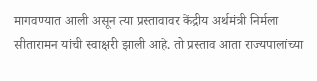मागवण्यात आली असून त्या प्रस्तावावर केंद्रीय अर्थमंत्री निर्मला सीतारामन यांची स्वाक्षरी झाली आहे. तो प्रस्ताव आता राज्यपालांच्या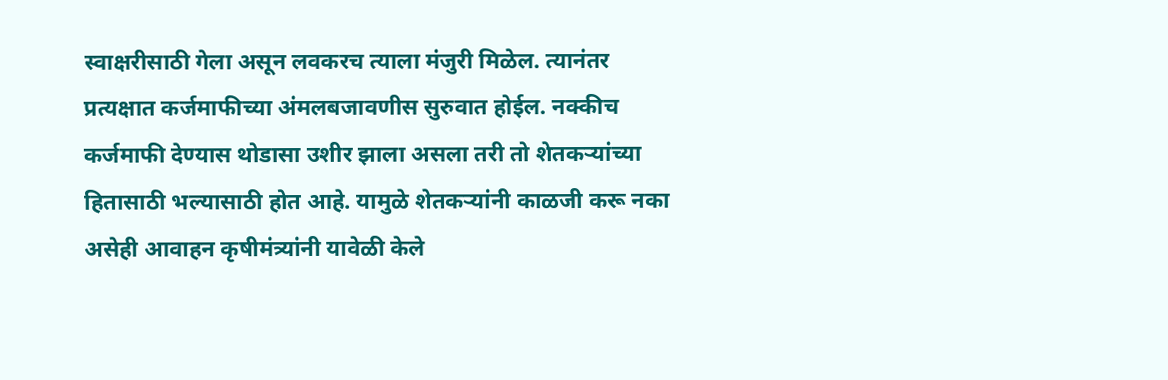स्वाक्षरीसाठी गेला असून लवकरच त्याला मंजुरी मिळेल. त्यानंतर प्रत्यक्षात कर्जमाफीच्या अंमलबजावणीस सुरुवात होईल. नक्कीच कर्जमाफी देण्यास थोडासा उशीर झाला असला तरी तो शेतकऱ्यांच्या हितासाठी भल्यासाठी होत आहे. यामुळे शेतकऱ्यांनी काळजी करू नका असेही आवाहन कृषीमंत्र्यांनी यावेळी केले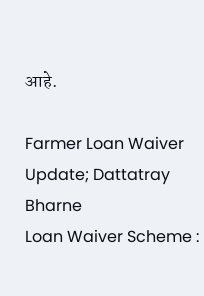आहे.

Farmer Loan Waiver Update; Dattatray Bharne
Loan Waiver Scheme :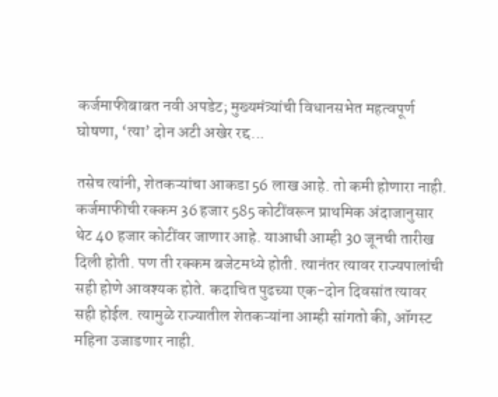कर्जमाफीबाबत नवी अपडेट; मुख्यमंत्र्यांची विधानसभेत महत्वपूर्ण घोषणा, ‘त्या’ दोन अटी अखेर रद्द...

तसेच त्यांनी, शेतकऱ्यांचा आकडा 56 लाख आहे. तो कमी होणारा नाही. कर्जमाफीची रक्कम 36 हजार 585 कोटींवरून प्राथमिक अंदाजानुसार थेट 40 हजार कोटींवर जाणार आहे. याआधी आम्ही 30 जूनची तारीख दिली होती. पण ती रक्कम बजेटमध्ये होती. त्यानंतर त्यावर राज्यपालांची सही होणे आवश्यक होते. कदाचित पुढच्या एक-दोन दिवसांत त्यावर सही होईल. त्यामुळे राज्यातील शेतकऱ्यांना आम्ही सांगतो की, ऑगस्ट महिना उजाडणार नाही.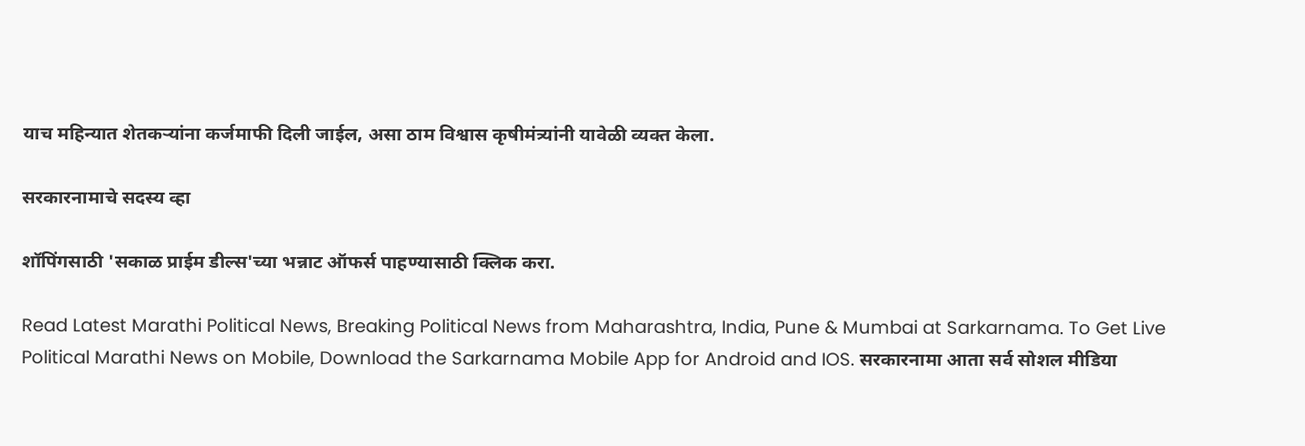याच महिन्यात शेतकऱ्यांना कर्जमाफी दिली जाईल, असा ठाम विश्वास कृषीमंत्र्यांनी यावेळी व्यक्त केला.

सरकारनामाचे सदस्य व्हा

शॉपिंगसाठी 'सकाळ प्राईम डील्स'च्या भन्नाट ऑफर्स पाहण्यासाठी क्लिक करा.

Read Latest Marathi Political News, Breaking Political News from Maharashtra, India, Pune & Mumbai at Sarkarnama. To Get Live Political Marathi News on Mobile, Download the Sarkarnama Mobile App for Android and IOS. सरकारनामा आता सर्व सोशल मीडिया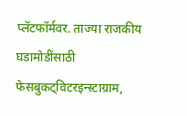प्लॅटफॉर्मवर. ताज्या राजकीय घडामोडींसाठी फेसबुकट्विटरइन्स्टाग्राम,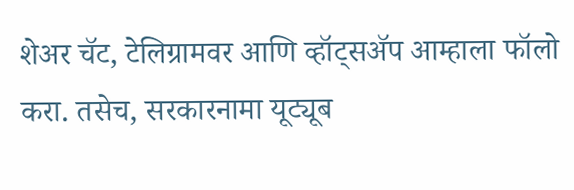शेअर चॅट, टेलिग्रामवर आणि व्हॉट्सॲप आम्हाला फॉलो करा. तसेच, सरकारनामा यूट्यूब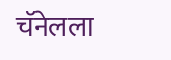चॅनेलला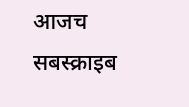आजच सबस्क्राइब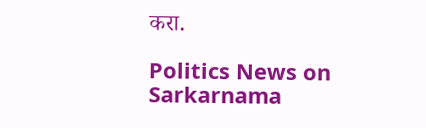करा.

Politics News on Sarkarnama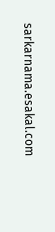sarkarnama.esakal.com